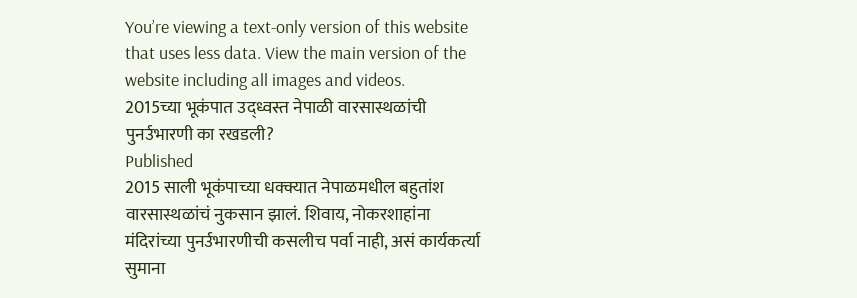You’re viewing a text-only version of this website that uses less data. View the main version of the website including all images and videos.
2015च्या भूकंपात उद्ध्वस्त नेपाळी वारसास्थळांची पुनर्उभारणी का रखडली?
Published
2015 साली भूकंपाच्या धक्क्यात नेपाळमधील बहुतांश वारसास्थळांचं नुकसान झालं. शिवाय, नोकरशाहांना मंदिरांच्या पुनर्उभारणीची कसलीच पर्वा नाही, असं कार्यकर्त्या सुमाना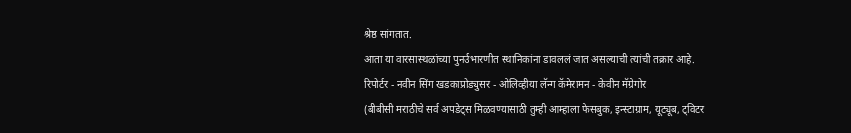श्रेष्ठ सांगतात.
आता या वारसास्थळांच्या पुनर्उभारणीत स्थानिकांना डावललं जात असल्याची त्यांची तक्रार आहे.
रिपोर्टर - नवीन सिंग खडकाप्रोड्युसर - ओलिव्हीया लॅन्ग कॅमेरामन - केवीन मॅग्रेगोर
(बीबीसी मराठीचे सर्व अपडेट्स मिळवण्यासाठी तुम्ही आम्हाला फेसबुक, इन्स्टाग्राम, यूट्यूब, ट्विटर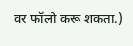वर फॉलो करू शकता.)